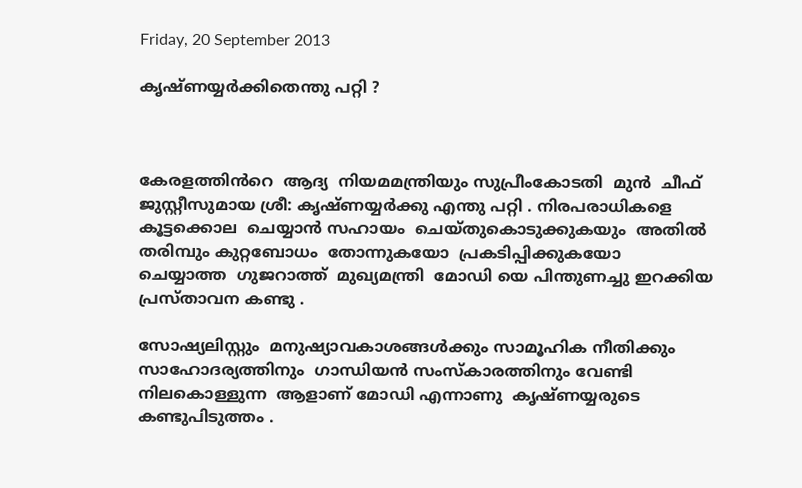Friday, 20 September 2013

കൃഷ്ണയ്യർക്കിതെന്തു പറ്റി ?



കേരളത്തിൻറെ  ആദ്യ  നിയമമന്ത്രിയും സുപ്രീംകോടതി  മുൻ  ചീഫ് ജുസ്റ്റീസുമായ ശ്രീ: കൃഷ്ണയ്യർക്കു എന്തു പറ്റി . നിരപരാധികളെ  കൂട്ടക്കൊല  ചെയ്യാൻ സഹായം  ചെയ്തുകൊടുക്കുകയും  അതിൽ  തരിമ്പും കുറ്റബോധം  തോന്നുകയോ  പ്രകടിപ്പിക്കുകയോ  ചെയ്യാത്ത  ഗുജറാത്ത്  മുഖ്യമന്ത്രി  മോഡി യെ പിന്തുണച്ചു ഇറക്കിയ  പ്രസ്താവന കണ്ടു .

സോഷ്യലിസ്റ്റും  മനുഷ്യാവകാശങ്ങൾക്കും സാമൂഹിക നീതിക്കും  സാഹോദര്യത്തിനും  ഗാന്ധിയൻ സംസ്കാരത്തിനും വേണ്ടി നിലകൊള്ളുന്ന  ആളാണ് മോഡി എന്നാണു  കൃഷ്ണയ്യരുടെ  കണ്ടുപിടുത്തം .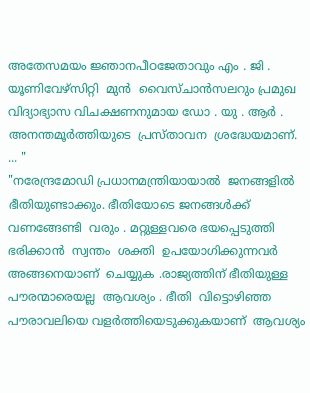അതേസമയം ജ്ഞാനപീഠജേതാവും എം . ജി . യൂണിവേഴ്സിറ്റി  മുൻ  വൈസ്ചാൻസലറും പ്രമുഖ വിദ്യാഭ്യാസ വിചക്ഷണനുമായ ഡോ . യു . ആർ . അനന്തമൂർത്തിയുടെ  പ്രസ്താവന  ശ്രദ്ധേയമാണ്‌. ... "
"നരേന്ദ്രമോഡി പ്രധാനമന്ത്രിയായാൽ  ജനങ്ങളിൽ  ഭീതിയുണ്ടാക്കും. ഭീതിയോടെ ജനങ്ങൾക്ക്  വണങ്ങേണ്ടി  വരും . മറ്റുള്ളവരെ ഭയപ്പെടുത്തി ഭരിക്കാൻ  സ്വന്തം  ശക്തി  ഉപയോഗിക്കുന്നവർ  അങ്ങനെയാണ്  ചെയ്യുക .രാജ്യത്തിന്‌ ഭീതിയുള്ള പൗരന്മാരെയല്ല  ആവശ്യം . ഭീതി  വിട്ടൊഴിഞ്ഞ  പൗരാവലിയെ വളർത്തിയെടുക്കുകയാണ്‌  ആവശ്യം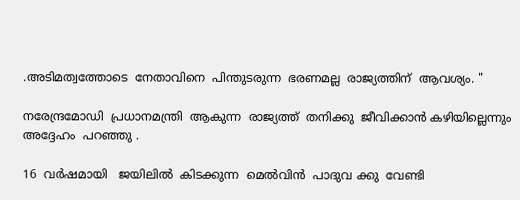.അടിമത്വത്തോടെ  നേതാവിനെ  പിന്തുടരുന്ന  ഭരണമല്ല  രാജ്യത്തിന്‌  ആവശ്യം. "

നരേന്ദ്രമോഡി  പ്രധാനമന്ത്രി  ആകുന്ന  രാജ്യത്ത്  തനിക്കു  ജീവിക്കാൻ കഴിയില്ലെന്നും അദ്ദേഹം  പറഞ്ഞു .

16  വർഷമായി   ജയിലിൽ  കിടക്കുന്ന  മെൽവിൻ  പാദുവ ക്കു  വേണ്ടി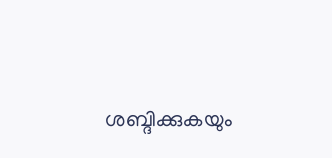ശബ്ദിക്കുകയും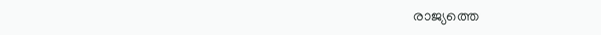രാജ്യത്തെ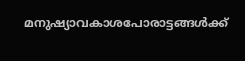മനുഷ്യാവകാശപോരാട്ടങ്ങൾക്ക്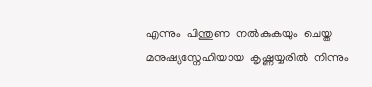എന്നും  പിന്തുണ  നൽകുകയും  ചെയ്ത  മനുഷ്യസ്നേഹിയായ  കൃഷ്ണയ്യരിൽ  നിന്നും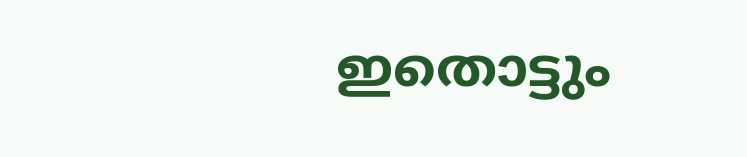ഇതൊട്ടും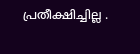പ്രതീക്ഷിച്ചില്ല .